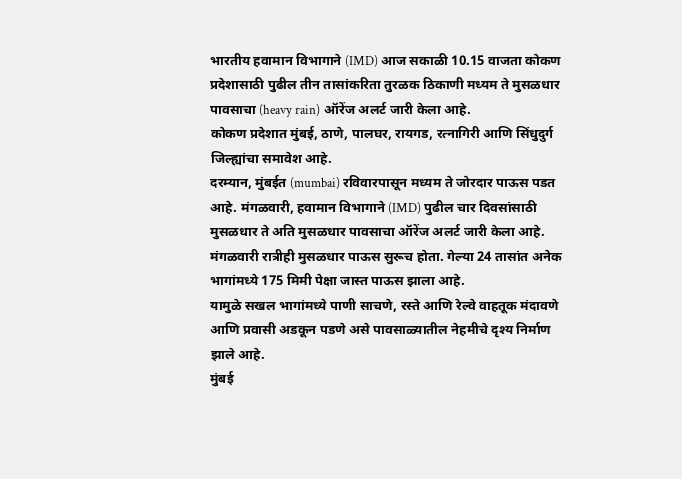भारतीय हवामान विभागाने (IMD) आज सकाळी 10.15 वाजता कोकण प्रदेशासाठी पुढील तीन तासांकरिता तुरळक ठिकाणी मध्यम ते मुसळधार पावसाचा (heavy rain) ऑरेंज अलर्ट जारी केला आहे.
कोकण प्रदेशात मुंबई, ठाणे, पालघर, रायगड, रत्नागिरी आणि सिंधुदुर्ग जिल्ह्यांचा समावेश आहे.
दरम्यान, मुंबईत (mumbai) रविवारपासून मध्यम ते जोरदार पाऊस पडत आहे. मंगळवारी, हवामान विभागाने (IMD) पुढील चार दिवसांसाठी मुसळधार ते अति मुसळधार पावसाचा ऑरेंज अलर्ट जारी केला आहे.
मंगळवारी रात्रीही मुसळधार पाऊस सुरूच होता. गेल्या 24 तासांत अनेक भागांमध्ये 175 मिमी पेक्षा जास्त पाऊस झाला आहे.
यामुळे सखल भागांमध्ये पाणी साचणे, रस्ते आणि रेल्वे वाहतूक मंदावणे आणि प्रवासी अडकून पडणे असे पावसाळ्यातील नेहमीचे दृश्य निर्माण झाले आहे.
मुंबई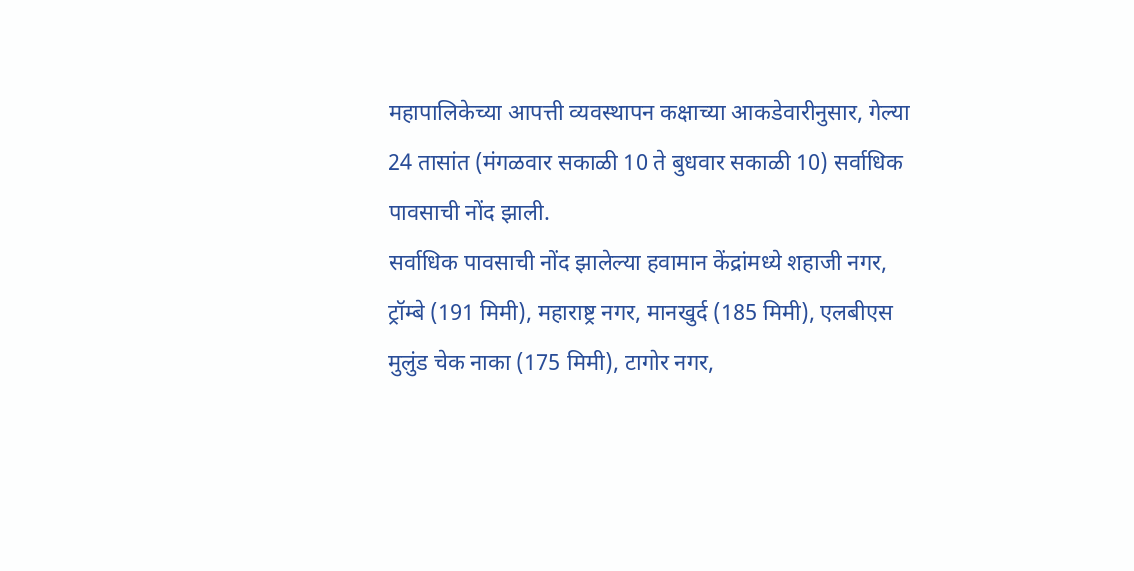महापालिकेच्या आपत्ती व्यवस्थापन कक्षाच्या आकडेवारीनुसार, गेल्या 24 तासांत (मंगळवार सकाळी 10 ते बुधवार सकाळी 10) सर्वाधिक पावसाची नोंद झाली.
सर्वाधिक पावसाची नोंद झालेल्या हवामान केंद्रांमध्ये शहाजी नगर, ट्रॉम्बे (191 मिमी), महाराष्ट्र नगर, मानखुर्द (185 मिमी), एलबीएस मुलुंड चेक नाका (175 मिमी), टागोर नगर,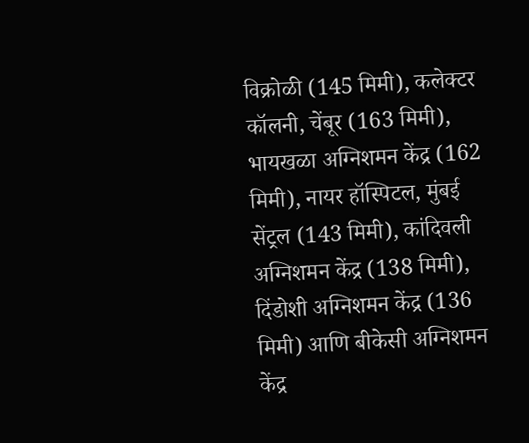विक्रोळी (145 मिमी), कलेक्टर कॉलनी, चेंबूर (163 मिमी), भायखळा अग्निशमन केंद्र (162 मिमी), नायर हॉस्पिटल, मुंबई सेंट्रल (143 मिमी), कांदिवली अग्निशमन केंद्र (138 मिमी), दिंडोशी अग्निशमन केंद्र (136 मिमी) आणि बीकेसी अग्निशमन केंद्र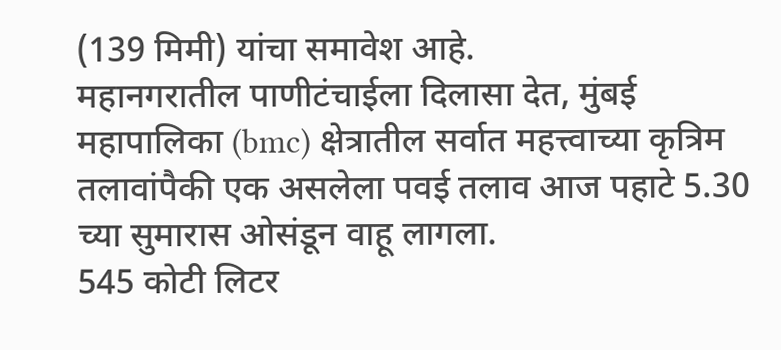(139 मिमी) यांचा समावेश आहे.
महानगरातील पाणीटंचाईला दिलासा देत, मुंबई महापालिका (bmc) क्षेत्रातील सर्वात महत्त्वाच्या कृत्रिम तलावांपैकी एक असलेला पवई तलाव आज पहाटे 5.30 च्या सुमारास ओसंडून वाहू लागला.
545 कोटी लिटर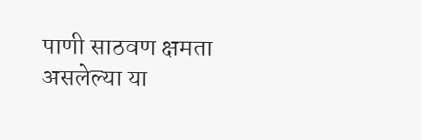पाणी साठवण क्षमता असलेल्या या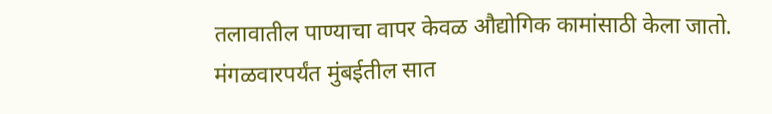तलावातील पाण्याचा वापर केवळ औद्योगिक कामांसाठी केला जातो. मंगळवारपर्यंत मुंबईतील सात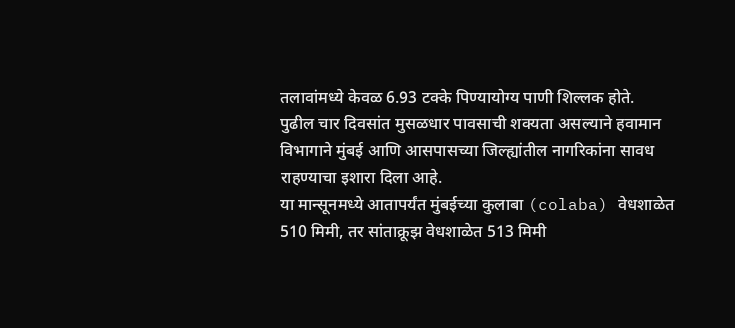तलावांमध्ये केवळ 6.93 टक्के पिण्यायोग्य पाणी शिल्लक होते.
पुढील चार दिवसांत मुसळधार पावसाची शक्यता असल्याने हवामान विभागाने मुंबई आणि आसपासच्या जिल्ह्यांतील नागरिकांना सावध राहण्याचा इशारा दिला आहे.
या मान्सूनमध्ये आतापर्यंत मुंबईच्या कुलाबा (colaba) वेधशाळेत 510 मिमी, तर सांताक्रूझ वेधशाळेत 513 मिमी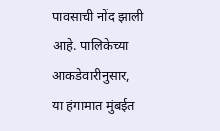पावसाची नोंद झाली आहे. पालिकेच्या आकडेवारीनुसार, या हंगामात मुंबईत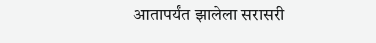आतापर्यंत झालेला सरासरी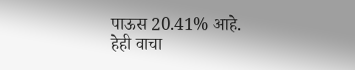पाऊस 20.41% आहे.
हेही वाचा